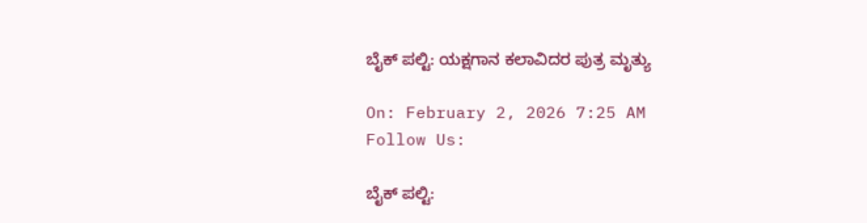ಬೈಕ್ ಪಲ್ಟಿ: ಯಕ್ಷಗಾನ ಕಲಾವಿದರ ಪುತ್ರ ಮೃತ್ಯು

On: February 2, 2026 7:25 AM
Follow Us:

ಬೈಕ್ ಪಲ್ಟಿ: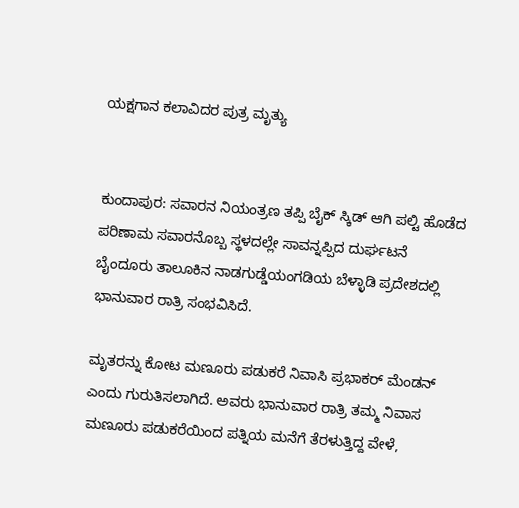ಯಕ್ಷಗಾನ ಕಲಾವಿದರ ಪುತ್ರ ಮೃತ್ಯು


ಕುಂದಾಪುರ: ಸವಾರನ ನಿಯಂತ್ರಣ ತಪ್ಪಿ ಬೈಕ್ ಸ್ಕಿಡ್ ಆಗಿ ಪಲ್ಟಿ ಹೊಡೆದ ಪರಿಣಾಮ ಸವಾರನೊಬ್ಬ ಸ್ಥಳದಲ್ಲೇ ಸಾವನ್ನಪ್ಪಿದ ದುರ್ಘಟನೆ ಬೈಂದೂರು ತಾಲೂಕಿನ ನಾಡಗುಡ್ಡೆಯಂಗಡಿಯ ಬೆಳ್ಳಾಡಿ ಪ್ರದೇಶದಲ್ಲಿ ಭಾನುವಾರ ರಾತ್ರಿ ಸಂಭವಿಸಿದೆ.

ಮೃತರನ್ನು ಕೋಟ ಮಣೂರು ಪಡುಕರೆ ನಿವಾಸಿ ಪ್ರಭಾಕರ್ ಮೆಂಡನ್ ಎಂದು ಗುರುತಿಸಲಾಗಿದೆ. ಅವರು ಭಾನುವಾರ ರಾತ್ರಿ ತಮ್ಮ ನಿವಾಸ ಮಣೂರು ಪಡುಕರೆಯಿಂದ ಪತ್ನಿಯ ಮನೆಗೆ ತೆರಳುತ್ತಿದ್ದ ವೇಳೆ,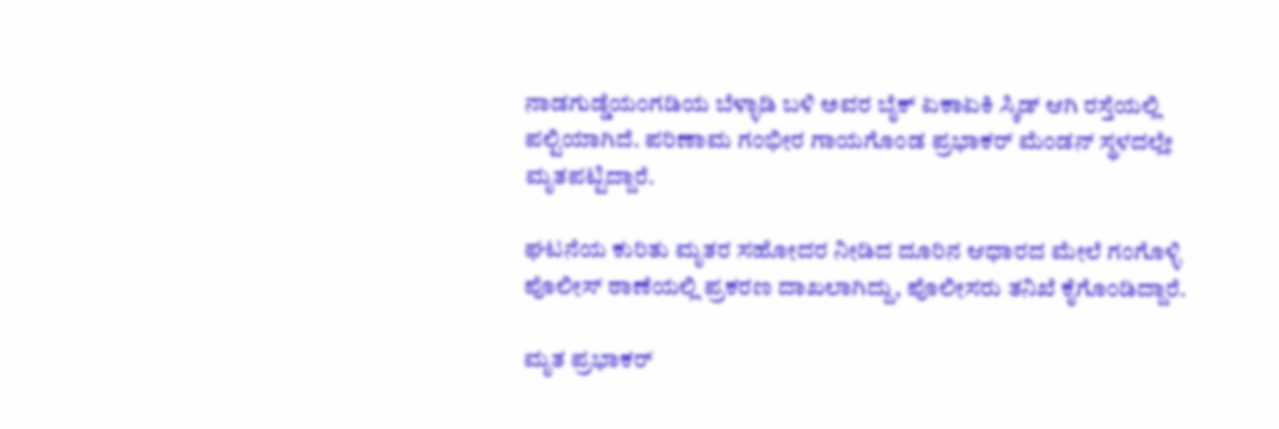ನಾಡಗುಡ್ಡೆಯಂಗಡಿಯ ಬೆಳ್ಳಾಡಿ ಬಳಿ ಅವರ ಬೈಕ್ ಏಕಾಏಕಿ ಸ್ಕಿಡ್ ಆಗಿ ರಸ್ತೆಯಲ್ಲಿ ಪಲ್ಟಿಯಾಗಿದೆ. ಪರಿಣಾಮ ಗಂಭೀರ ಗಾಯಗೊಂಡ ಪ್ರಭಾಕರ್ ಮೆಂಡನ್ ಸ್ಥಳದಲ್ಲೇ ಮೃತಪಟ್ಟಿದ್ದಾರೆ.

ಘಟನೆಯ ಕುರಿತು ಮೃತರ ಸಹೋದರ ನೀಡಿದ ದೂರಿನ ಆಧಾರದ ಮೇಲೆ ಗಂಗೊಳ್ಳಿ ಪೊಲೀಸ್ ಠಾಣೆಯಲ್ಲಿ ಪ್ರಕರಣ ದಾಖಲಾಗಿದ್ದು, ಪೊಲೀಸರು ತನಿಖೆ ಕೈಗೊಂಡಿದ್ದಾರೆ.

ಮೃತ ಪ್ರಭಾಕರ್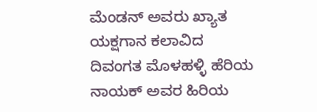ಮೆಂಡನ್ ಅವರು ಖ್ಯಾತ ಯಕ್ಷಗಾನ ಕಲಾವಿದ ದಿವಂಗತ ಮೊಳಹಳ್ಳಿ ಹೆರಿಯ ನಾಯಕ್ ಅವರ ಹಿರಿಯ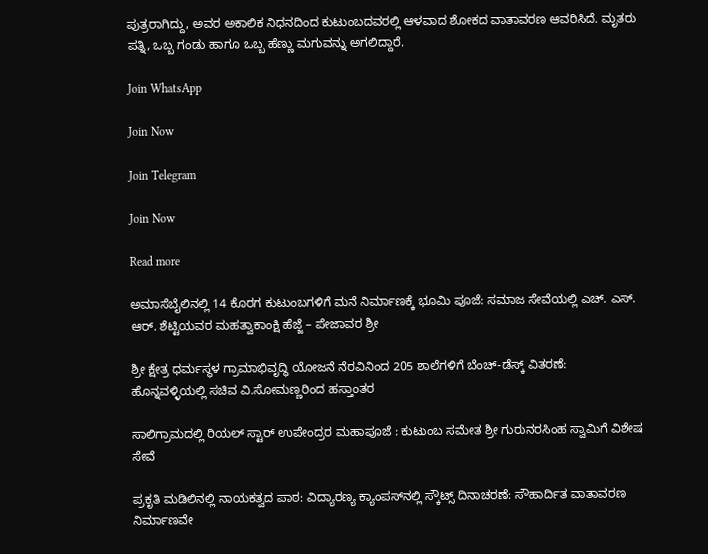ಪುತ್ರರಾಗಿದ್ದು, ಅವರ ಅಕಾಲಿಕ ನಿಧನದಿಂದ ಕುಟುಂಬದವರಲ್ಲಿ ಆಳವಾದ ಶೋಕದ ವಾತಾವರಣ ಆವರಿಸಿದೆ. ಮೃತರು ಪತ್ನಿ, ಒಬ್ಬ ಗಂಡು ಹಾಗೂ ಒಬ್ಬ ಹೆಣ್ಣು ಮಗುವನ್ನು ಅಗಲಿದ್ದಾರೆ.

Join WhatsApp

Join Now

Join Telegram

Join Now

Read more

ಅಮಾಸೆಬೈಲಿನಲ್ಲಿ 14 ಕೊರಗ ಕುಟುಂಬಗಳಿಗೆ ಮನೆ ನಿರ್ಮಾಣಕ್ಕೆ ಭೂಮಿ ಪೂಜೆ: ಸಮಾಜ ಸೇವೆಯಲ್ಲಿ ಎಚ್. ಎಸ್. ಆರ್. ಶೆಟ್ಟಿಯವರ ಮಹತ್ವಾಕಾಂಕ್ಷಿ ಹೆಜ್ಜೆ – ಪೇಜಾವರ ಶ್ರೀ

ಶ್ರೀ ಕ್ಷೇತ್ರ ಧರ್ಮಸ್ಥಳ ಗ್ರಾಮಾಭಿವೃದ್ಧಿ ಯೋಜನೆ ನೆರವಿನಿಂದ 205 ಶಾಲೆಗಳಿಗೆ ಬೆಂಚ್-ಡೆಸ್ಕ್ ವಿತರಣೆ: ಹೊನ್ನವಳ್ಳಿಯಲ್ಲಿ ಸಚಿವ ವಿ.ಸೋಮಣ್ಣರಿಂದ ಹಸ್ತಾಂತರ

ಸಾಲಿಗ್ರಾಮದಲ್ಲಿ ರಿಯಲ್ ಸ್ಟಾರ್ ಉಪೇಂದ್ರರ ಮಹಾಪೂಜೆ : ಕುಟುಂಬ ಸಮೇತ ಶ್ರೀ ಗುರುನರಸಿಂಹ ಸ್ವಾಮಿಗೆ ವಿಶೇಷ ಸೇವೆ

ಪ್ರಕೃತಿ ಮಡಿಲಿನಲ್ಲಿ ನಾಯಕತ್ವದ ಪಾಠ: ವಿದ್ಯಾರಣ್ಯ ಕ್ಯಾಂಪಸ್‌ನಲ್ಲಿ ಸ್ಕೌಟ್ಸ್ ದಿನಾಚರಣೆ: ಸೌಹಾರ್ದಿತ ವಾತಾವರಣ ನಿರ್ಮಾಣವೇ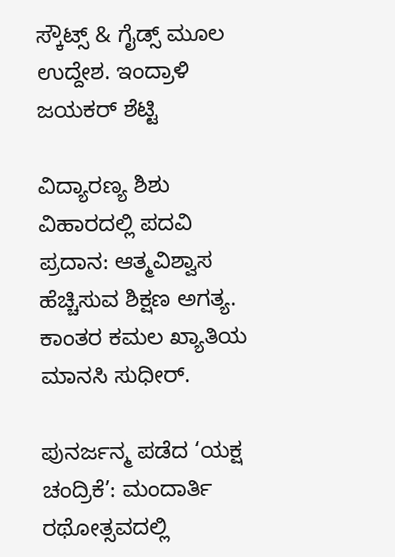ಸ್ಕೌಟ್ಸ್ & ಗೈಡ್ಸ್ ಮೂಲ ಉದ್ದೇಶ. ಇಂದ್ರಾಳಿ ಜಯಕರ್ ಶೆಟ್ಟಿ

ವಿದ್ಯಾರಣ್ಯ ಶಿಶು ವಿಹಾರದಲ್ಲಿ ಪದವಿ ಪ್ರದಾನ: ಆತ್ಮವಿಶ್ವಾಸ ಹೆಚ್ಚಿಸುವ ಶಿಕ್ಷಣ ಅಗತ್ಯ. ಕಾಂತರ ಕಮಲ ಖ್ಯಾತಿಯ ಮಾನಸಿ ಸುಧೀರ್.

ಪುನರ್ಜನ್ಮ ಪಡೆದ ‘ಯಕ್ಷ ಚಂದ್ರಿಕೆ’: ಮಂದಾರ್ತಿ ರಥೋತ್ಸವದಲ್ಲಿ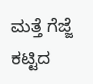ಮತ್ತೆ ಗೆಜ್ಜೆ ಕಟ್ಟಿದ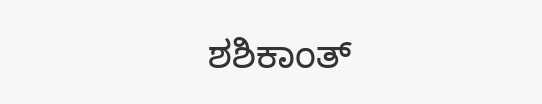ಶಶಿಕಾಂತ್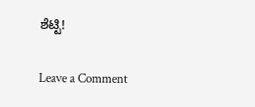ಶೆಟ್ಟಿ!

Leave a Comment